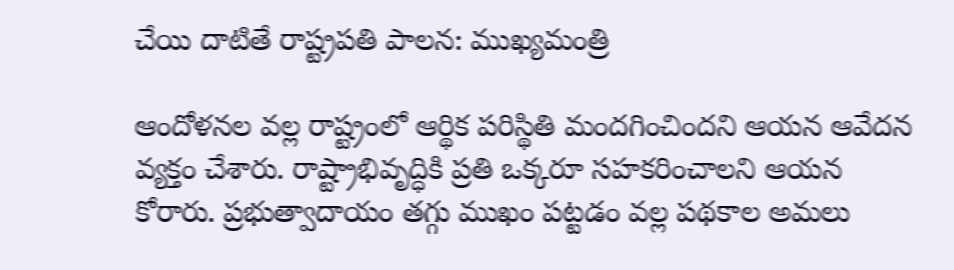చేయి దాటితే రాష్ట్రపతి పాలన: ముఖ్యమంత్రి

ఆందోళనల వల్ల రాష్ట్రంలో ఆర్థిక పరిస్థితి మందగించిందని ఆయన ఆవేదన వ్యక్తం చేశారు. రాష్ట్రాభివృద్ధికి ప్రతి ఒక్కరూ సహకరించాలని ఆయన కోరారు. ప్రభుత్వాదాయం తగ్గు ముఖం పట్టడం వల్ల పథకాల అమలు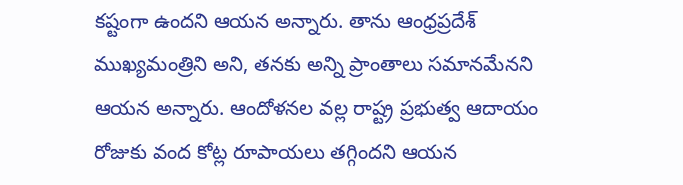కష్టంగా ఉందని ఆయన అన్నారు. తాను ఆంధ్రప్రదేశ్ ముఖ్యమంత్రిని అని, తనకు అన్ని ప్రాంతాలు సమానమేనని ఆయన అన్నారు. ఆందోళనల వల్ల రాష్ట్ర ప్రభుత్వ ఆదాయం రోజుకు వంద కోట్ల రూపాయలు తగ్గిందని ఆయన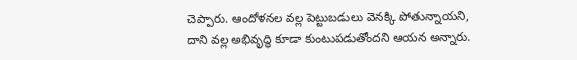చెప్పారు. ఆందోళనల వల్ల పెట్టుబడులు వెనక్కి పోతున్నాయని, దాని వల్ల అభివృద్ధి కూడా కుంటుపడుతోందని ఆయన అన్నారు.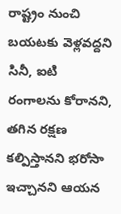రాష్ట్రం నుంచి బయటకు వెళ్లవద్దని సినీ, ఐటి రంగాలను కోరానని, తగిన రక్షణ కల్పిస్తానని భరోసా ఇచ్చానని ఆయన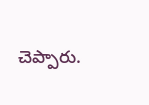చెప్పారు.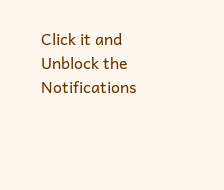Click it and Unblock the Notifications